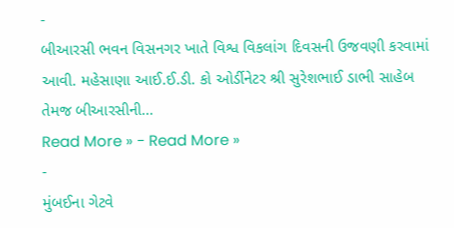-
બીઆરસી ભવન વિસનગર ખાતે વિશ્વ વિકલાંગ દિવસની ઉજવણી કરવામાં આવી. મહેસાણા આઈ.ઈ.ડી. કો ઓર્ડીનેટર શ્રી સુરેશભાઈ ડાભી સાહેબ તેમજ બીઆરસીની…
Read More » - Read More »
-
મુંબઈના ગેટવે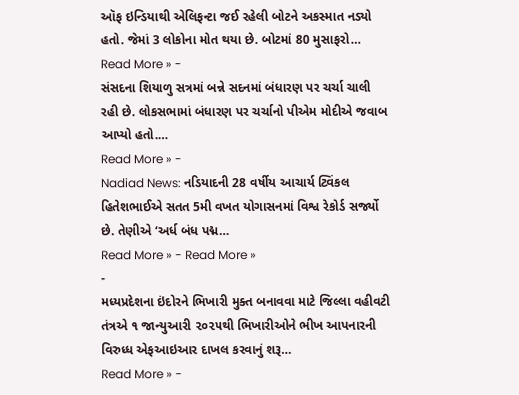ઑફ ઇન્ડિયાથી એલિફન્ટા જઈ રહેલી બોટને અકસ્માત નડ્યો હતો. જેમાં 3 લોકોના મોત થયા છે. બોટમાં 80 મુસાફરો…
Read More » -
સંસદના શિયાળુ સત્રમાં બન્ને સદનમાં બંધારણ પર ચર્ચા ચાલી રહી છે. લોકસભામાં બંધારણ પર ચર્ચાનો પીએમ મોદીએ જવાબ આપ્યો હતો.…
Read More » -
Nadiad News: નડિયાદની 28 વર્ષીય આચાર્ય ટ્વિંકલ હિતેશભાઈએ સતત 5મી વખત યોગાસનમાં વિશ્વ રેકોર્ડ સર્જ્યો છે. તેણીએ ‘અર્ધ બંધ પદ્મ…
Read More » - Read More »
-
મધ્યપ્રદેશના ઇંદોરને ભિખારી મુક્ત બનાવવા માટે જિલ્લા વહીવટી તંત્રએ ૧ જાન્યુઆરી ૨૦૨૫થી ભિખારીઓને ભીખ આપનારની વિરુધ્ધ એફઆઇઆર દાખલ કરવાનું શરૂ…
Read More » -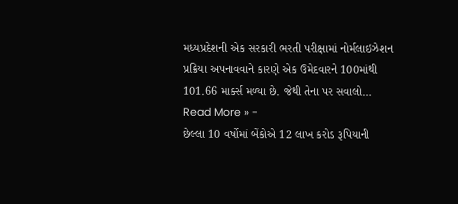મધ્યપ્રદેશની એક સરકારી ભરતી પરીક્ષામાં નોર્મલાઇઝેશન પ્રક્રિયા અપનાવવાને કારણે એક ઉમેદવારને 100માંથી 101.66 માર્ક્સ મળ્યા છે. જેથી તેના પર સવાલો…
Read More » -
છેલ્લા 10 વર્ષોમાં બેંકોએ 12 લાખ કરોડ રૂપિયાની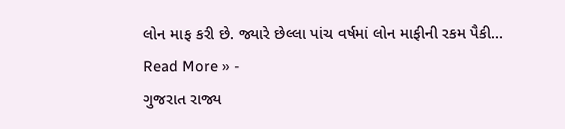લોન માફ કરી છે. જ્યારે છેલ્લા પાંચ વર્ષમાં લોન માફીની રકમ પૈકી…
Read More » -
ગુજરાત રાજ્ય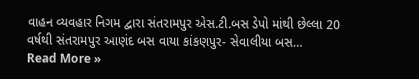વાહન વ્યવહાર નિગમ દ્વારા સંતરામપુર એસ.ટી.બસ ડેપો માંથી છેલ્લા 20 વર્ષથી સંતરામપુર આણંદ બસ વાયા કાંકણપુર- સેવાલીયા બસ…
Read More »